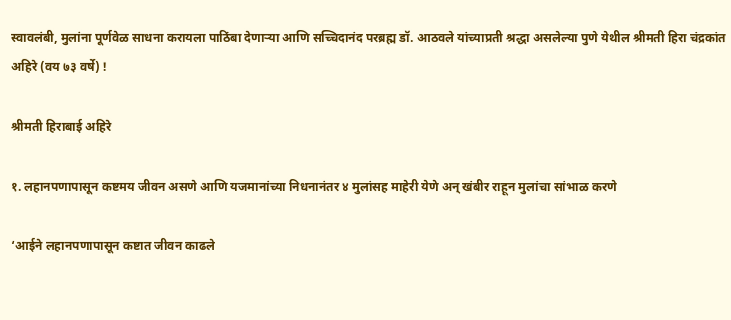स्वावलंबी, मुलांना पूर्णवेळ साधना करायला पाठिंबा देणार्‍या आणि सच्चिदानंद परब्रह्म डॉ. आठवले यांच्याप्रती श्रद्धा असलेल्या पुणे येथील श्रीमती हिरा चंद्रकांत अहिरे (वय ७३ वर्षे) !

श्रीमती हिराबाई अहिरे

१. लहानपणापासून कष्टमय जीवन असणे आणि यजमानांच्या निधनानंतर ४ मुलांसह माहेरी येणे अन् खंबीर राहून मुलांचा सांभाळ करणे

‘आईने लहानपणापासून कष्टात जीवन काढले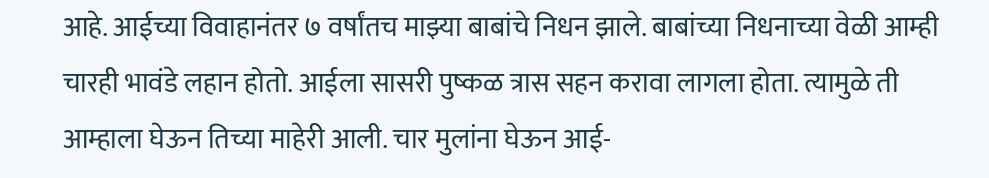आहे. आईच्या विवाहानंतर ७ वर्षांतच माझ्या बाबांचे निधन झाले. बाबांच्या निधनाच्या वेळी आम्ही चारही भावंडे लहान होतो. आईला सासरी पुष्कळ त्रास सहन करावा लागला होता. त्यामुळे ती आम्हाला घेऊन तिच्या माहेरी आली. चार मुलांना घेऊन आई-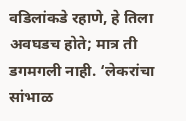वडिलांकडे रहाणे, हे तिला अवघडच होते; मात्र ती डगमगली नाही. ‘लेकरांचा सांभाळ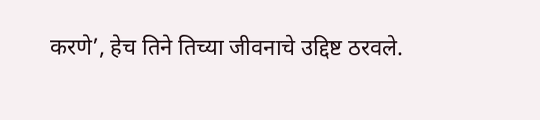करणे’, हेच तिने तिच्या जीवनाचे उद्दिष्ट ठरवले.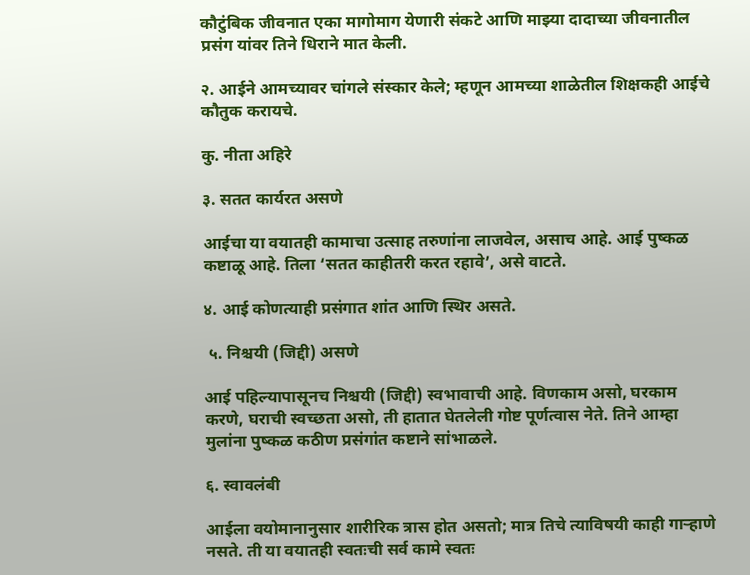कौटुंबिक जीवनात एका मागोमाग येणारी संकटे आणि माझ्या दादाच्या जीवनातील प्रसंग यांवर तिने धिराने मात केली.

२. आईने आमच्यावर चांगले संस्कार केले; म्हणून आमच्या शाळेतील शिक्षकही आईचे कौतुक करायचे.

कु. नीता अहिरे

३. सतत कार्यरत असणे

आईचा या वयातही कामाचा उत्साह तरुणांना लाजवेल, असाच आहे. आई पुष्कळ कष्टाळू आहे. तिला ‘सतत काहीतरी करत रहावे’, असे वाटते.

४. आई कोणत्याही प्रसंगात शांत आणि स्थिर असते.

 ५. निश्चयी (जिद्दी) असणे

आई पहिल्यापासूनच निश्चयी (जिद्दी) स्वभावाची आहे. विणकाम असो, घरकाम करणे, घराची स्वच्छता असो, ती हातात घेतलेली गोष्ट पूर्णत्वास नेते. तिने आम्हा मुलांना पुष्कळ कठीण प्रसंगांत कष्टाने सांभाळले.

६. स्वावलंबी

आईला वयोमानानुसार शारीरिक त्रास होत असतो; मात्र तिचे त्याविषयी काही गार्‍हाणे नसते. ती या वयातही स्वतःची सर्व कामे स्वतः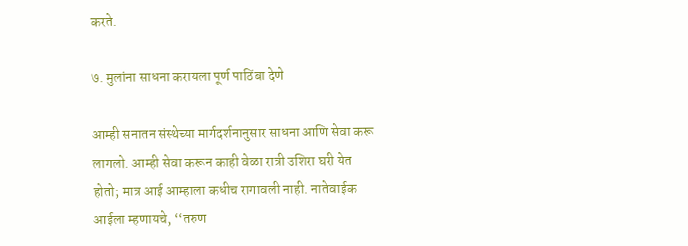करते.

७. मुलांना साधना करायला पूर्ण पाठिंबा देणे

आम्ही सनातन संस्थेच्या मार्गदर्शनानुसार साधना आणि सेवा करू लागलो. आम्ही सेवा करून काही वेळा रात्री उशिरा घरी येत होतो; मात्र आई आम्हाला कधीच रागावली नाही. नातेवाईक आईला म्हणायचे, ‘‘तरुण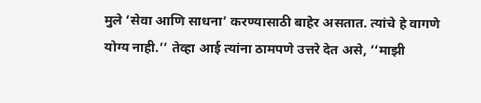मुले ‘सेवा आणि साधना’ करण्यासाठी बाहेर असतात. त्यांचे हे वागणे योग्य नाही.’’ तेव्हा आई त्यांना ठामपणे उत्तरे देत असे, ‘‘माझी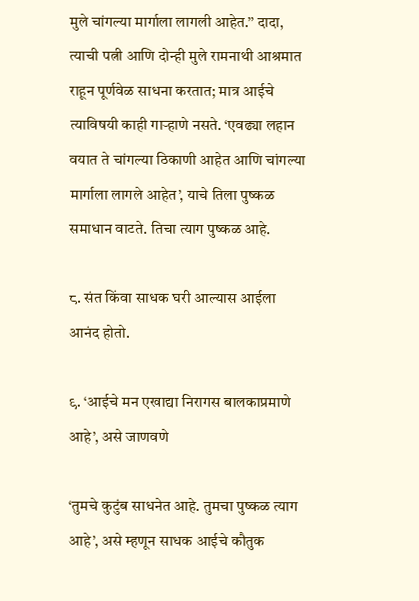मुले चांगल्या मार्गाला लागली आहेत.’’ दादा, त्याची पत्नी आणि दोन्ही मुले रामनाथी आश्रमात राहून पूर्णवेळ साधना करतात; मात्र आईचे त्याविषयी काही गार्‍हाणे नसते. ‘एवढ्या लहान वयात ते चांगल्या ठिकाणी आहेत आणि चांगल्या मार्गाला लागले आहेत’, याचे तिला पुष्कळ समाधान वाटते. तिचा त्याग पुष्कळ आहे.

८. संत किंवा साधक घरी आल्यास आईला आनंद होतो.

९. ‘आईचे मन एखाद्या निरागस बालकाप्रमाणे आहे’, असे जाणवणे

‘तुमचे कुटुंब साधनेत आहे. तुमचा पुष्कळ त्याग आहे’, असे म्हणून साधक आईचे कौतुक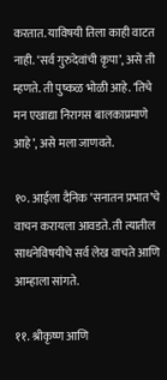करतात. याविषयी तिला काही वाटत नाही. ‘सर्व गुरुदेवांची कृपा’, असे ती म्हणते. ती पुष्कळ भोळी आहे. ‘तिचे मन एखाद्या निरागस बालकाप्रमाणे आहे’, असे मला जाणवते.

१०. आईला दैनिक ‘सनातन प्रभात’चे वाचन करायला आवडते. ती त्यातील साधनेविषयीचे सर्व लेख वाचते आणि आम्हाला सांगते.

११. श्रीकृष्ण आणि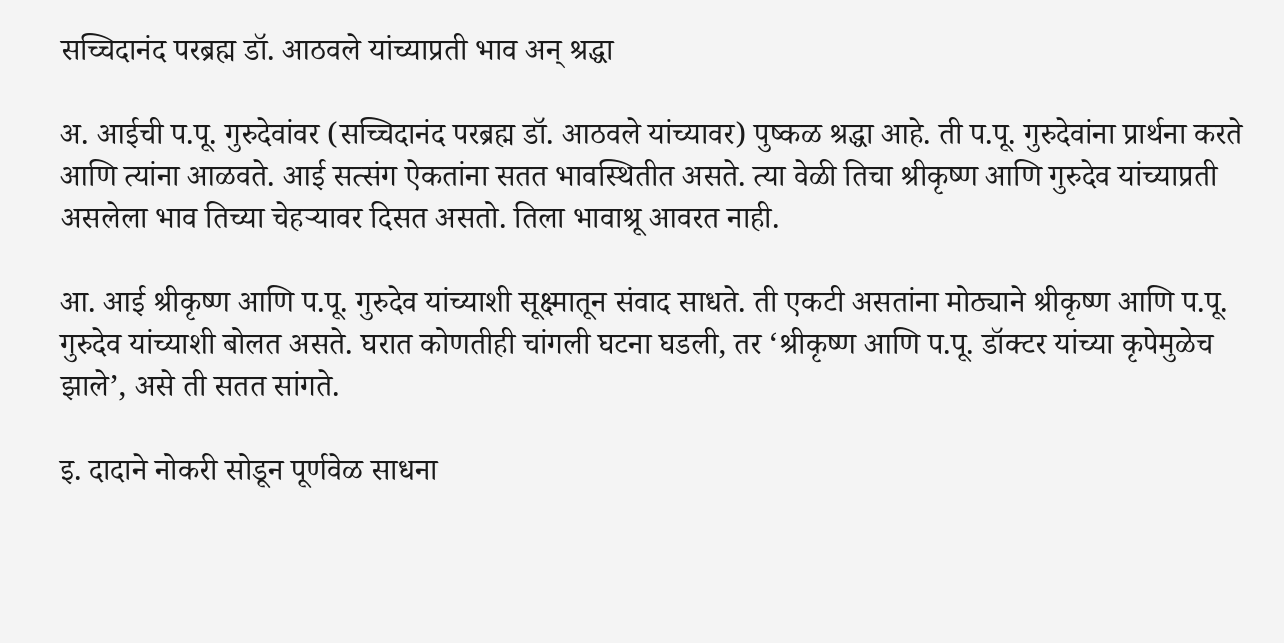सच्चिदानंद परब्रह्म डॉ. आठवले यांच्याप्रती भाव अन् श्रद्धा

अ. आईची प.पू. गुरुदेवांवर (सच्चिदानंद परब्रह्म डॉ. आठवले यांच्यावर) पुष्कळ श्रद्धा आहे. ती प.पू. गुरुदेवांना प्रार्थना करते आणि त्यांना आळवते. आई सत्संग ऐकतांना सतत भावस्थितीत असते. त्या वेळी तिचा श्रीकृष्ण आणि गुरुदेव यांच्याप्रती असलेला भाव तिच्या चेहर्‍यावर दिसत असतो. तिला भावाश्रू आवरत नाही.

आ. आई श्रीकृष्ण आणि प.पू. गुरुदेव यांच्याशी सूक्ष्मातून संवाद साधते. ती एकटी असतांना मोठ्याने श्रीकृष्ण आणि प.पू. गुरुदेव यांच्याशी बोलत असते. घरात कोणतीही चांगली घटना घडली, तर ‘श्रीकृष्ण आणि प.पू. डॉक्टर यांच्या कृपेमुळेच झाले’, असे ती सतत सांगते.

इ. दादाने नोकरी सोडून पूर्णवेळ साधना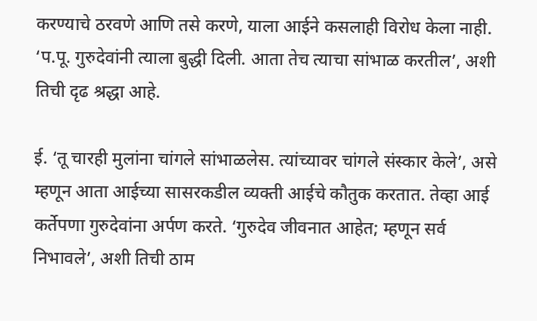करण्याचे ठरवणे आणि तसे करणे, याला आईने कसलाही विरोध केला नाही. ‘प.पू. गुरुदेवांनी त्याला बुद्धी दिली. आता तेच त्याचा सांभाळ करतील’, अशी तिची दृढ श्रद्धा आहे.

ई. ‘तू चारही मुलांना चांगले सांभाळलेस. त्यांच्यावर चांगले संस्कार केले’, असे म्हणून आता आईच्या सासरकडील व्यक्ती आईचे कौतुक करतात. तेव्हा आई कर्तेपणा गुरुदेवांना अर्पण करते. ‘गुरुदेव जीवनात आहेत; म्हणून सर्व निभावले’, अशी तिची ठाम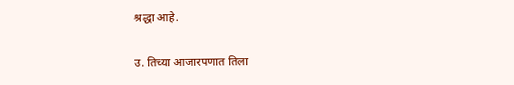श्रद्धा आहे.

उ. तिच्या आजारपणात तिला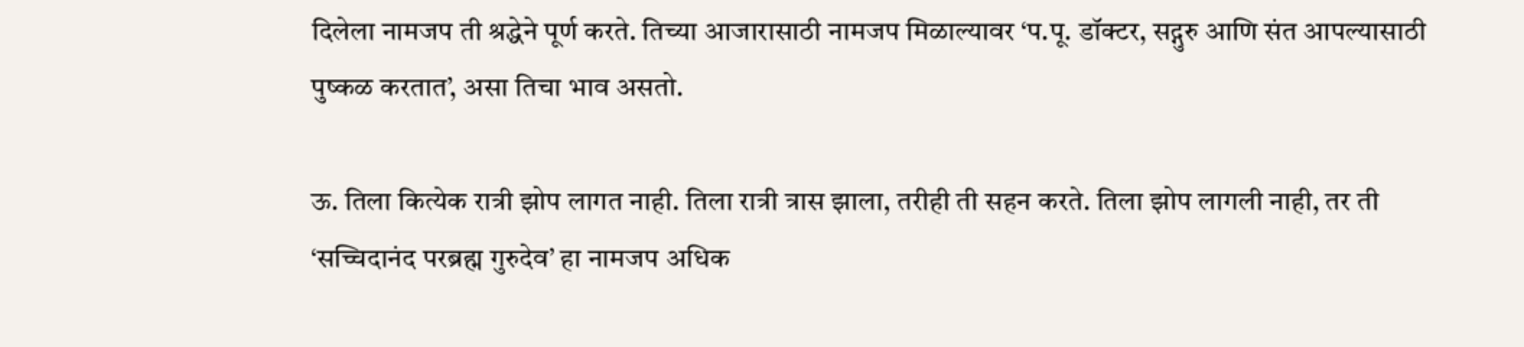दिलेला नामजप ती श्रद्धेने पूर्ण करते. तिच्या आजारासाठी नामजप मिळाल्यावर ‘प.पू. डॉक्टर, सद्गुरु आणि संत आपल्यासाठी पुष्कळ करतात’, असा तिचा भाव असतो.

ऊ. तिला कित्येक रात्री झोप लागत नाही. तिला रात्री त्रास झाला, तरीही ती सहन करते. तिला झोप लागली नाही, तर ती ‘सच्चिदानंद परब्रह्म गुरुदेव’ हा नामजप अधिक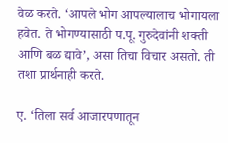वेळ करते. ‘आपले भोग आपल्यालाच भोगायला हवेत. ते भोगण्यासाठी प.पू. गुरुदेवांनी शक्ती आणि बळ द्यावे’, असा तिचा विचार असतो. ती तशा प्रार्थनाही करते.

ए. ‘तिला सर्व आजारपणातून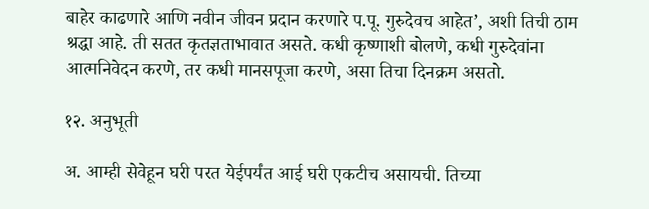बाहेर काढणारे आणि नवीन जीवन प्रदान करणारे प.पू. गुरुदेवच आहेत’, अशी तिची ठाम श्रद्धा आहे. ती सतत कृतज्ञताभावात असते. कधी कृष्णाशी बोलणे, कधी गुरुदेवांना आत्मनिवेदन करणे, तर कधी मानसपूजा करणे, असा तिचा दिनक्रम असतो.

१२. अनुभूती

अ. आम्ही सेवेहून घरी परत येईपर्यंत आई घरी एकटीच असायची. तिच्या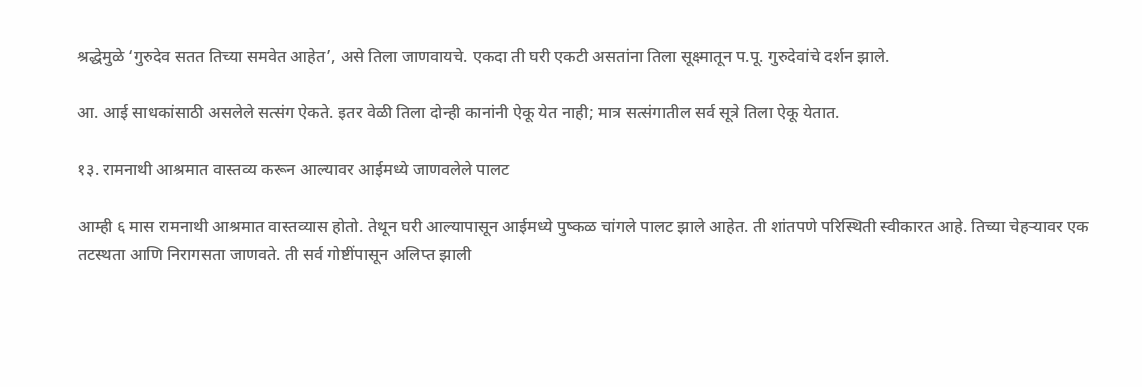श्रद्धेमुळे ‘गुरुदेव सतत तिच्या समवेत आहेत’, असे तिला जाणवायचे. एकदा ती घरी एकटी असतांना तिला सूक्ष्मातून प.पू. गुरुदेवांचे दर्शन झाले.

आ. आई साधकांसाठी असलेले सत्संग ऐकते. इतर वेळी तिला दोन्ही कानांनी ऐकू येत नाही; मात्र सत्संगातील सर्व सूत्रे तिला ऐकू येतात.

१३. रामनाथी आश्रमात वास्तव्य करून आल्यावर आईमध्ये जाणवलेले पालट

आम्ही ६ मास रामनाथी आश्रमात वास्तव्यास होतो. तेथून घरी आल्यापासून आईमध्ये पुष्कळ चांगले पालट झाले आहेत. ती शांतपणे परिस्थिती स्वीकारत आहे. तिच्या चेहर्‍यावर एक तटस्थता आणि निरागसता जाणवते. ती सर्व गोष्टींपासून अलिप्त झाली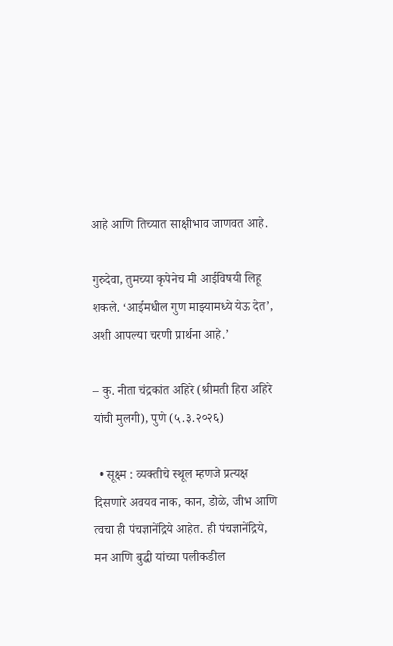आहे आणि तिच्यात साक्षीभाव जाणवत आहे.

गुरुदेवा, तुमच्या कृपेनेच मी आईविषयी लिहू शकले. ‘आईमधील गुण माझ्यामध्ये येऊ देत’, अशी आपल्या चरणी प्रार्थना आहे.’

– कु. नीता चंद्रकांत अहिरे (श्रीमती हिरा अहिरे यांची मुलगी), पुणे (५.३.२०२६)

  • सूक्ष्म : व्यक्तीचे स्थूल म्हणजे प्रत्यक्ष दिसणारे अवयव नाक, कान, डोळे, जीभ आणि त्वचा ही पंचज्ञानेंद्रिये आहेत. ही पंचज्ञानेंद्रिये, मन आणि बुद्धी यांच्या पलीकडील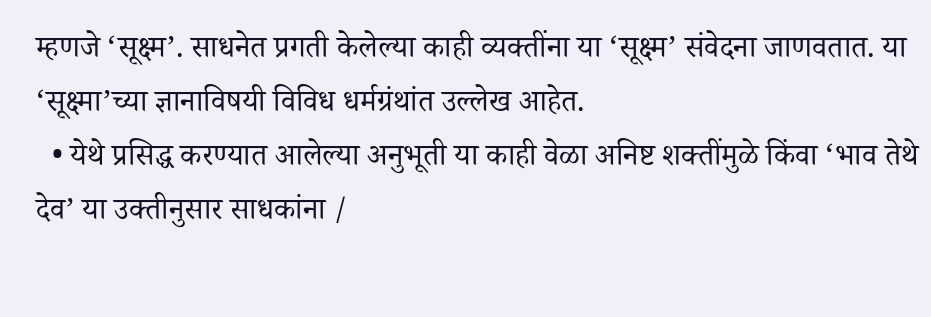म्हणजे ‘सूक्ष्म’. साधनेत प्रगती केलेल्या काही व्यक्तींना या ‘सूक्ष्म’ संवेदना जाणवतात. या ‘सूक्ष्मा’च्या ज्ञानाविषयी विविध धर्मग्रंथांत उल्लेख आहेत.
  • येथे प्रसिद्ध करण्यात आलेल्या अनुभूती या काही वेळा अनिष्ट शक्तींमुळे किंवा ‘भाव तेथे देव’ या उक्तीनुसार साधकांना /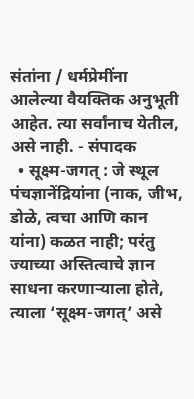संतांना / धर्मप्रेमींना आलेल्या वैयक्तिक अनुभूती आहेत. त्या सर्वांनाच येतील, असे नाही. - संपादक
  • सूक्ष्म-जगत् : जे स्थूल पंचज्ञानेंद्रियांना (नाक, जीभ, डोळे, त्वचा आणि कान यांना) कळत नाही; परंतु ज्याच्या अस्तित्वाचे ज्ञान साधना करणार्‍याला होते, त्याला ‘सूक्ष्म-जगत्’ असे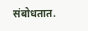संबोधतात.